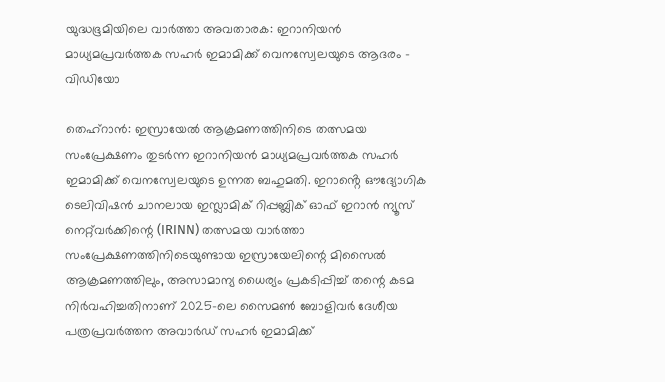യുദ്ധഭൂമിയിലെ വാർത്താ അവതാരക: ഇറാനിയൻ മാധ്യമപ്രവർത്തക സഹർ ഇമാമിക്ക് വെനസ്വേലയുടെ ആദരം – വിഡിയോ

തെഹ്‌റാൻ: ഇസ്രായേൽ ആക്രമണത്തിനിടെ തത്സമയ സംപ്രേക്ഷണം തുടർന്ന ഇറാനിയൻ മാധ്യമപ്രവർത്തക സഹർ ഇമാമിക്ക് വെനസ്വേലയുടെ ഉന്നത ബഹുമതി. ഇറാൻ്റെ ഔദ്യോഗിക ടെലിവിഷൻ ചാനലായ ഇസ്ലാമിക് റിപ്പബ്ലിക് ഓഫ് ഇറാൻ ന്യൂസ് നെറ്റ്‌വർക്കിന്റെ (IRINN) തത്സമയ വാർത്താ സംപ്രേക്ഷണത്തിനിടെയുണ്ടായ ഇസ്രായേലിന്റെ മിസൈൽ ആക്രമണത്തിലും, അസാമാന്യ ധൈര്യം പ്രകടിപ്പിച്ച് തന്റെ കടമ നിർവഹിച്ചതിനാണ് 2025-ലെ സൈമൺ ബോളിവർ ദേശീയ പത്രപ്രവർത്തന അവാർഡ് സഹർ ഇമാമിക്ക്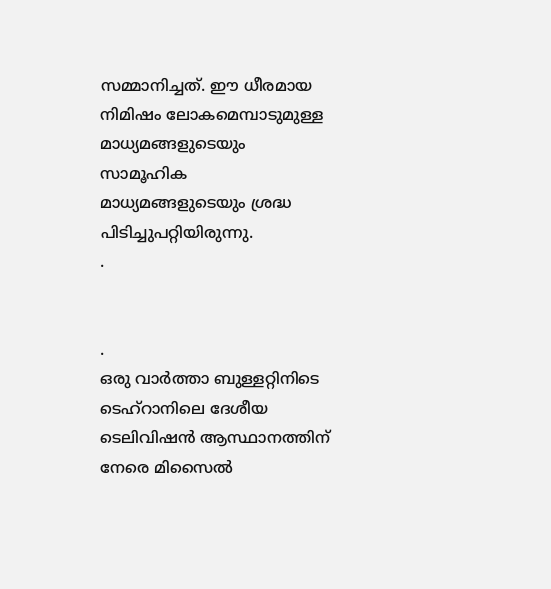സമ്മാനിച്ചത്. ഈ ധീരമായ നിമിഷം ലോകമെമ്പാടുമുള്ള മാധ്യമങ്ങളുടെയും സാമൂഹിക മാധ്യമങ്ങളുടെയും ശ്രദ്ധ പിടിച്ചുപറ്റിയിരുന്നു.
.


.
ഒരു വാർത്താ ബുള്ളറ്റിനിടെ ടെഹ്‌റാനിലെ ദേശീയ ടെലിവിഷൻ ആസ്ഥാനത്തിന് നേരെ മിസൈൽ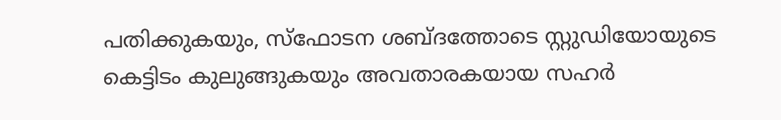പതിക്കുകയും, സ്ഫോടന ശബ്ദത്തോടെ സ്റ്റുഡിയോയുടെ കെട്ടിടം കുലുങ്ങുകയും അവതാരകയായ സഹർ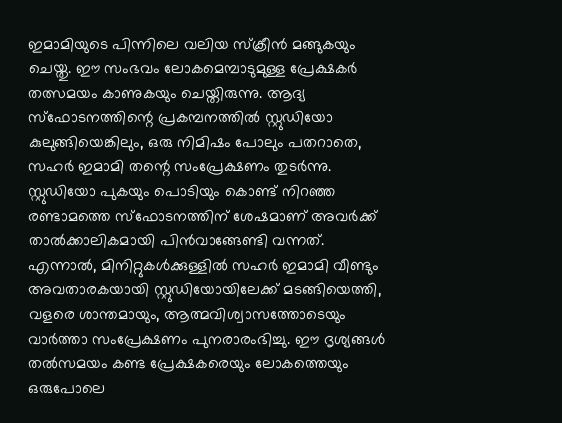ഇമാമിയുടെ പിന്നിലെ വലിയ സ്ക്രീൻ മങ്ങുകയും ചെയ്തു. ഈ സംഭവം ലോകമെമ്പാടുമുള്ള പ്രേക്ഷകർ തത്സമയം കാണുകയും ചെയ്തിരുന്നു. ആദ്യ സ്ഫോടനത്തിന്റെ പ്രകമ്പനത്തിൽ സ്റ്റുഡിയോ കുലുങ്ങിയെങ്കിലും, ഒരു നിമിഷം പോലും പതറാതെ, സഹർ ഇമാമി തന്റെ സംപ്രേക്ഷണം തുടർന്നു. സ്റ്റുഡിയോ പുകയും പൊടിയും കൊണ്ട് നിറഞ്ഞ രണ്ടാമത്തെ സ്ഫോടനത്തിന് ശേഷമാണ് അവർക്ക് താൽക്കാലികമായി പിൻവാങ്ങേണ്ടി വന്നത്. എന്നാൽ, മിനിറ്റുകൾക്കുള്ളിൽ സഹർ ഇമാമി വീണ്ടും അവതാരകയായി സ്റ്റുഡിയോയിലേക്ക് മടങ്ങിയെത്തി, വളരെ ശാന്തമായും, ആത്മവിശ്വാസത്തോടെയും വാർത്താ സംപ്രേക്ഷണം പുനരാരംഭിച്ചു. ഈ ദൃശ്യങ്ങൾ തൽസമയം കണ്ട പ്രേക്ഷകരെയും ലോകത്തെയും ഒരുപോലെ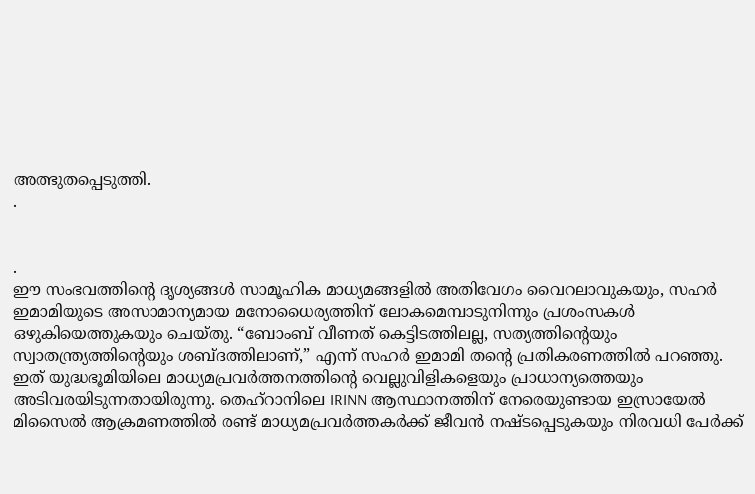അത്ഭുതപ്പെടുത്തി.
.


.
ഈ സംഭവത്തിന്റെ ദൃശ്യങ്ങൾ സാമൂഹിക മാധ്യമങ്ങളിൽ അതിവേഗം വൈറലാവുകയും, സഹർ ഇമാമിയുടെ അസാമാന്യമായ മനോധൈര്യത്തിന് ലോകമെമ്പാടുനിന്നും പ്രശംസകൾ ഒഴുകിയെത്തുകയും ചെയ്തു. “ബോംബ് വീണത് കെട്ടിടത്തിലല്ല, സത്യത്തിൻ്റെയും സ്വാതന്ത്ര്യത്തിൻ്റെയും ശബ്ദത്തിലാണ്,” എന്ന് സഹർ ഇമാമി തന്റെ പ്രതികരണത്തിൽ പറഞ്ഞു. ഇത് യുദ്ധഭൂമിയിലെ മാധ്യമപ്രവർത്തനത്തിന്റെ വെല്ലുവിളികളെയും പ്രാധാന്യത്തെയും അടിവരയിടുന്നതായിരുന്നു. തെഹ്റാനിലെ IRINN ആസ്ഥാനത്തിന് നേരെയുണ്ടായ ഇസ്രായേൽ മിസൈൽ ആക്രമണത്തിൽ രണ്ട് മാധ്യമപ്രവർത്തകർക്ക് ജീവൻ നഷ്ടപ്പെടുകയും നിരവധി പേർക്ക്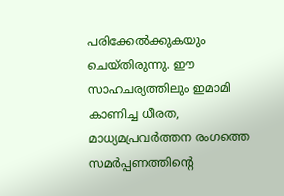പരിക്കേൽക്കുകയും ചെയ്തിരുന്നു. ഈ സാഹചര്യത്തിലും ഇമാമി കാണിച്ച ധീരത, മാധ്യമപ്രവർത്തന രംഗത്തെ സമർപ്പണത്തിന്റെ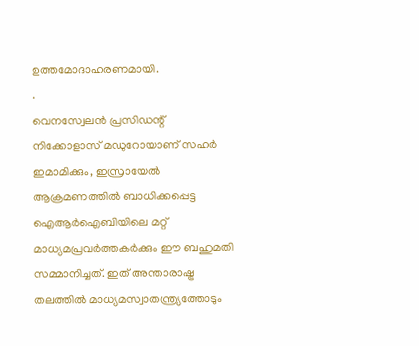ഉത്തമോദാഹരണമായി.
.
വെനസ്വേലൻ പ്രസിഡന്റ് നിക്കോളാസ് മഡുറോയാണ് സഹർ ഇമാമിക്കും, ഇസ്രായേൽ ആക്രമണത്തിൽ ബാധിക്കപ്പെട്ട ഐആർഐബിയിലെ മറ്റ് മാധ്യമപ്രവർത്തകർക്കും ഈ ബഹുമതി സമ്മാനിച്ചത്. ഇത് അന്താരാഷ്ട്ര തലത്തിൽ മാധ്യമസ്വാതന്ത്ര്യത്തോടും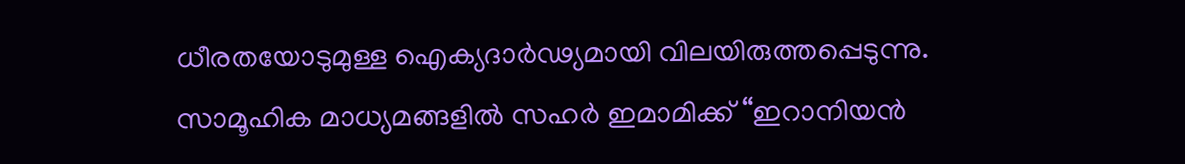ധീരതയോടുമുള്ള ഐക്യദാർഢ്യമായി വിലയിരുത്തപ്പെടുന്നു. സാമൂഹിക മാധ്യമങ്ങളിൽ സഹർ ഇമാമിക്ക് “ഇറാനിയൻ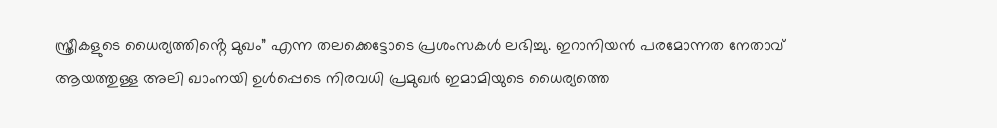സ്ത്രീകളുടെ ധൈര്യത്തിൻ്റെ മുഖം” എന്ന തലക്കെട്ടോടെ പ്രശംസകൾ ലഭിച്ചു. ഇറാനിയൻ പരമോന്നത നേതാവ് ആയത്തുള്ള അലി ഖാംനയി ഉൾപ്പെടെ നിരവധി പ്രമുഖർ ഇമാമിയുടെ ധൈര്യത്തെ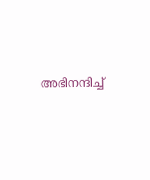അഭിനന്ദിച്ച്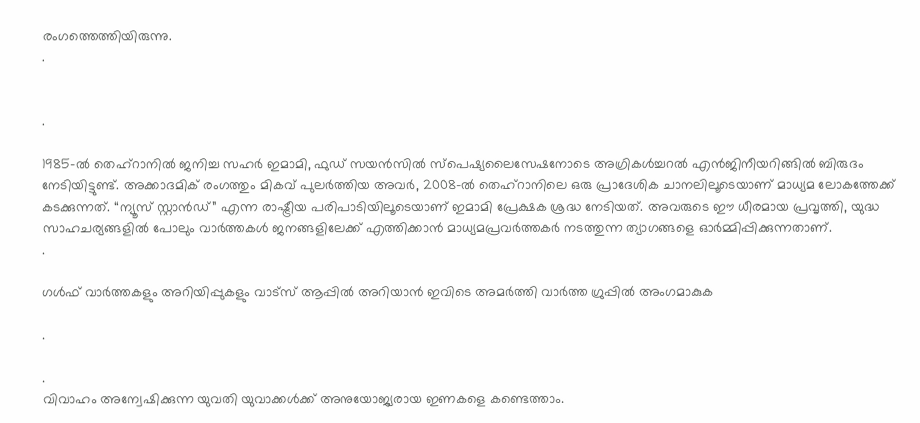രംഗത്തെത്തിയിരുന്നു.
.


.

1985-ൽ തെഹ്റാനിൽ ജനിച്ച സഹർ ഇമാമി, ഫുഡ് സയൻസിൽ സ്പെഷ്യലൈസേഷനോടെ അഗ്രികൾച്ചറൽ എൻജിനീയറിങ്ങിൽ ബിരുദം നേടിയിട്ടുണ്ട്. അക്കാദമിക് രംഗത്തും മികവ് പുലർത്തിയ അവർ, 2008-ൽ തെഹ്റാനിലെ ഒരു പ്രാദേശിക ചാനലിലൂടെയാണ് മാധ്യമ ലോകത്തേക്ക് കടക്കുന്നത്. “ന്യൂസ് സ്റ്റാൻഡ്” എന്ന രാഷ്ട്രീയ പരിപാടിയിലൂടെയാണ് ഇമാമി പ്രേക്ഷക ശ്രദ്ധ നേടിയത്. അവരുടെ ഈ ധീരമായ പ്രവൃത്തി, യുദ്ധ സാഹചര്യങ്ങളിൽ പോലും വാർത്തകൾ ജനങ്ങളിലേക്ക് എത്തിക്കാൻ മാധ്യമപ്രവർത്തകർ നടത്തുന്ന ത്യാഗങ്ങളെ ഓർമ്മിപ്പിക്കുന്നതാണ്.
.

ഗൾഫ് വാർത്തകളും അറിയിപ്പുകളും വാട്സ് ആപ്പിൽ അറിയാൻ ഇവിടെ അമർത്തി വാർത്ത ഗ്രുപ്പിൽ അംഗമാകുക

.

.
വിവാഹം അന്വേഷിക്കുന്ന യുവതി യുവാക്കൾക്ക് അനുയോജ്യരായ ഇണകളെ കണ്ടെത്താം.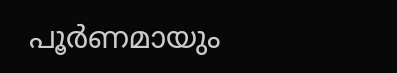പൂർണമായും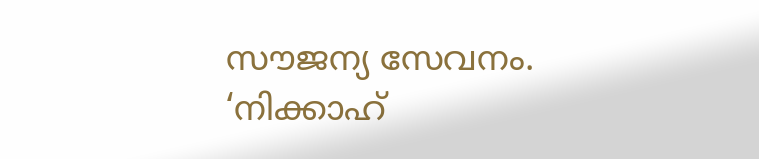സൗജന്യ സേവനം.  ‘നിക്കാഹ്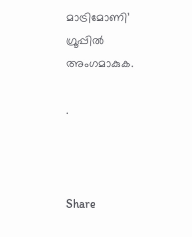മാട്രിമോണി’ ഗ്രൂപ്പിൽ അംഗമാകുക.

.



Share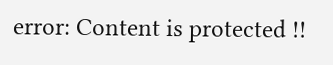error: Content is protected !!